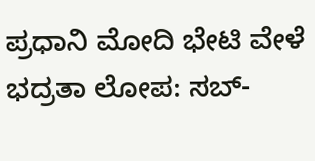ಪ್ರಧಾನಿ ಮೋದಿ ಭೇಟಿ ವೇಳೆ ಭದ್ರತಾ ಲೋಪ: ಸಬ್-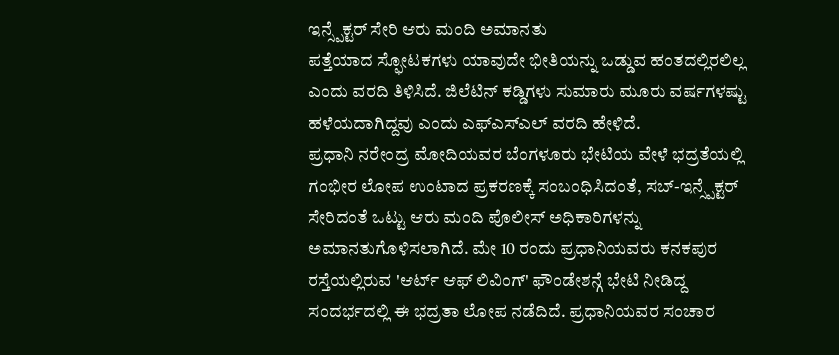ಇನ್ಸ್ಪೆಕ್ಟರ್ ಸೇರಿ ಆರು ಮಂದಿ ಅಮಾನತು
ಪತ್ತೆಯಾದ ಸ್ಫೋಟಕಗಳು ಯಾವುದೇ ಭೀತಿಯನ್ನು ಒಡ್ಡುವ ಹಂತದಲ್ಲಿರಲಿಲ್ಲ ಎಂದು ವರದಿ ತಿಳಿಸಿದೆ. ಜಿಲೆಟಿನ್ ಕಡ್ಡಿಗಳು ಸುಮಾರು ಮೂರು ವರ್ಷಗಳಷ್ಟು ಹಳೆಯದಾಗಿದ್ದವು ಎಂದು ಎಫ್ಎಸ್ಎಲ್ ವರದಿ ಹೇಳಿದೆ.
ಪ್ರಧಾನಿ ನರೇಂದ್ರ ಮೋದಿಯವರ ಬೆಂಗಳೂರು ಭೇಟಿಯ ವೇಳೆ ಭದ್ರತೆಯಲ್ಲಿ ಗಂಭೀರ ಲೋಪ ಉಂಟಾದ ಪ್ರಕರಣಕ್ಕೆ ಸಂಬಂಧಿಸಿದಂತೆ, ಸಬ್-ಇನ್ಸ್ಪೆಕ್ಟರ್ ಸೇರಿದಂತೆ ಒಟ್ಟು ಆರು ಮಂದಿ ಪೊಲೀಸ್ ಅಧಿಕಾರಿಗಳನ್ನು ಅಮಾನತುಗೊಳಿಸಲಾಗಿದೆ. ಮೇ 10 ರಂದು ಪ್ರಧಾನಿಯವರು ಕನಕಪುರ ರಸ್ತೆಯಲ್ಲಿರುವ 'ಆರ್ಟ್ ಆಫ್ ಲಿವಿಂಗ್' ಫೌಂಡೇಶನ್ಗೆ ಭೇಟಿ ನೀಡಿದ್ದ ಸಂದರ್ಭದಲ್ಲಿ ಈ ಭದ್ರತಾ ಲೋಪ ನಡೆದಿದೆ. ಪ್ರಧಾನಿಯವರ ಸಂಚಾರ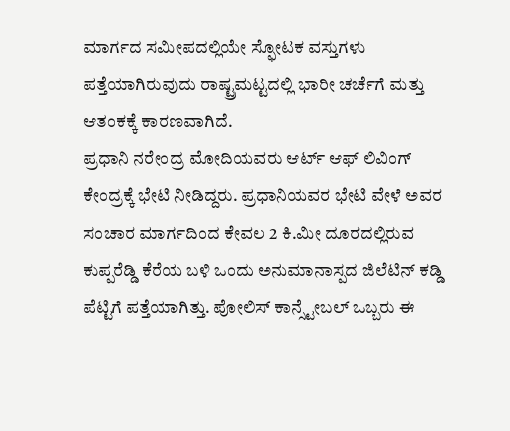ಮಾರ್ಗದ ಸಮೀಪದಲ್ಲಿಯೇ ಸ್ಫೋಟಕ ವಸ್ತುಗಳು ಪತ್ತೆಯಾಗಿರುವುದು ರಾಷ್ಟ್ರಮಟ್ಟದಲ್ಲಿ ಭಾರೀ ಚರ್ಚೆಗೆ ಮತ್ತು ಆತಂಕಕ್ಕೆ ಕಾರಣವಾಗಿದೆ.
ಪ್ರಧಾನಿ ನರೇಂದ್ರ ಮೋದಿಯವರು ಆರ್ಟ್ ಆಫ್ ಲಿವಿಂಗ್ ಕೇಂದ್ರಕ್ಕೆ ಭೇಟಿ ನೀಡಿದ್ದರು. ಪ್ರಧಾನಿಯವರ ಭೇಟಿ ವೇಳೆ ಅವರ ಸಂಚಾರ ಮಾರ್ಗದಿಂದ ಕೇವಲ 2 ಕಿ.ಮೀ ದೂರದಲ್ಲಿರುವ ಕುಪ್ಪರೆಡ್ಡಿ ಕೆರೆಯ ಬಳಿ ಒಂದು ಅನುಮಾನಾಸ್ಪದ ಜಿಲೆಟಿನ್ ಕಡ್ಡಿ ಪೆಟ್ಟಿಗೆ ಪತ್ತೆಯಾಗಿತ್ತು. ಪೋಲಿಸ್ ಕಾನ್ಸ್ಟೇಬಲ್ ಒಬ್ಬರು ಈ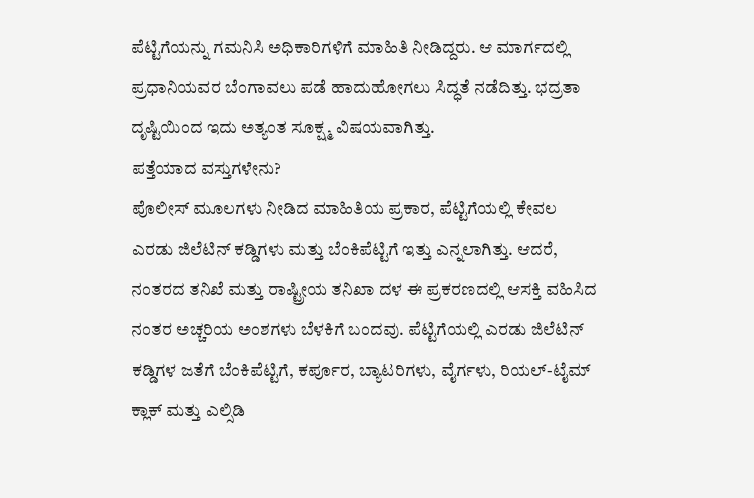ಪೆಟ್ಟಿಗೆಯನ್ನು ಗಮನಿಸಿ ಅಧಿಕಾರಿಗಳಿಗೆ ಮಾಹಿತಿ ನೀಡಿದ್ದರು. ಆ ಮಾರ್ಗದಲ್ಲಿ ಪ್ರಧಾನಿಯವರ ಬೆಂಗಾವಲು ಪಡೆ ಹಾದುಹೋಗಲು ಸಿದ್ಧತೆ ನಡೆದಿತ್ತು. ಭದ್ರತಾ ದೃಷ್ಟಿಯಿಂದ ಇದು ಅತ್ಯಂತ ಸೂಕ್ಷ್ಮ ವಿಷಯವಾಗಿತ್ತು.
ಪತ್ತೆಯಾದ ವಸ್ತುಗಳೇನು?
ಪೊಲೀಸ್ ಮೂಲಗಳು ನೀಡಿದ ಮಾಹಿತಿಯ ಪ್ರಕಾರ, ಪೆಟ್ಟಿಗೆಯಲ್ಲಿ ಕೇವಲ ಎರಡು ಜಿಲೆಟಿನ್ ಕಡ್ಡಿಗಳು ಮತ್ತು ಬೆಂಕಿಪೆಟ್ಟಿಗೆ ಇತ್ತು ಎನ್ನಲಾಗಿತ್ತು. ಆದರೆ, ನಂತರದ ತನಿಖೆ ಮತ್ತು ರಾಷ್ಟ್ರೀಯ ತನಿಖಾ ದಳ ಈ ಪ್ರಕರಣದಲ್ಲಿ ಆಸಕ್ತಿ ವಹಿಸಿದ ನಂತರ ಅಚ್ಚರಿಯ ಅಂಶಗಳು ಬೆಳಕಿಗೆ ಬಂದವು. ಪೆಟ್ಟಿಗೆಯಲ್ಲಿ ಎರಡು ಜಿಲೆಟಿನ್ ಕಡ್ಡಿಗಳ ಜತೆಗೆ ಬೆಂಕಿಪೆಟ್ಟಿಗೆ, ಕರ್ಪೂರ, ಬ್ಯಾಟರಿಗಳು, ವೈರ್ಗಳು, ರಿಯಲ್-ಟೈಮ್ ಕ್ಲಾಕ್ ಮತ್ತು ಎಲ್ಸಿಡಿ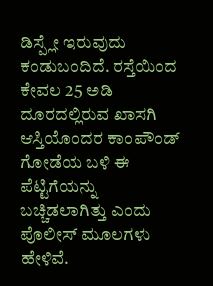ಡಿಸ್ಪ್ಲೇ ಇರುವುದು ಕಂಡುಬಂದಿದೆ. ರಸ್ತೆಯಿಂದ ಕೇವಲ 25 ಅಡಿ ದೂರದಲ್ಲಿರುವ ಖಾಸಗಿ ಆಸ್ತಿಯೊಂದರ ಕಾಂಪೌಂಡ್ ಗೋಡೆಯ ಬಳಿ ಈ ಪೆಟ್ಟಿಗೆಯನ್ನು ಬಚ್ಚಿಡಲಾಗಿತ್ತು ಎಂದು ಪೊಲೀಸ್ ಮೂಲಗಳು ಹೇಳಿವೆ.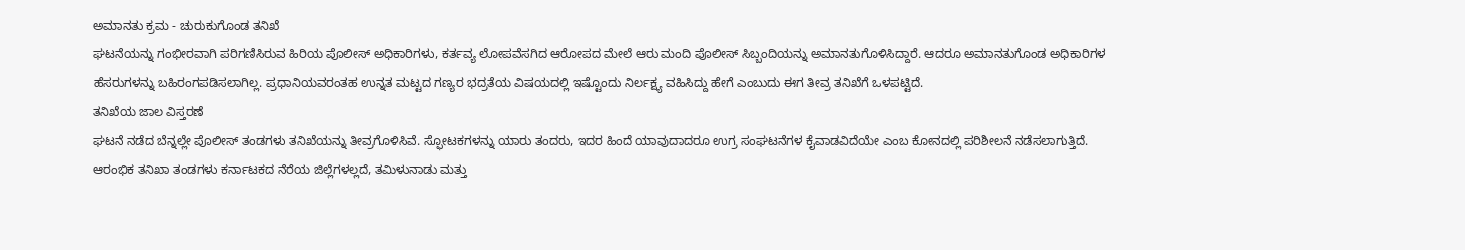ಅಮಾನತು ಕ್ರಮ - ಚುರುಕುಗೊಂಡ ತನಿಖೆ
ಘಟನೆಯನ್ನು ಗಂಭೀರವಾಗಿ ಪರಿಗಣಿಸಿರುವ ಹಿರಿಯ ಪೊಲೀಸ್ ಅಧಿಕಾರಿಗಳು, ಕರ್ತವ್ಯ ಲೋಪವೆಸಗಿದ ಆರೋಪದ ಮೇಲೆ ಆರು ಮಂದಿ ಪೊಲೀಸ್ ಸಿಬ್ಬಂದಿಯನ್ನು ಅಮಾನತುಗೊಳಿಸಿದ್ದಾರೆ. ಆದರೂ ಅಮಾನತುಗೊಂಡ ಅಧಿಕಾರಿಗಳ ಹೆಸರುಗಳನ್ನು ಬಹಿರಂಗಪಡಿಸಲಾಗಿಲ್ಲ. ಪ್ರಧಾನಿಯವರಂತಹ ಉನ್ನತ ಮಟ್ಟದ ಗಣ್ಯರ ಭದ್ರತೆಯ ವಿಷಯದಲ್ಲಿ ಇಷ್ಟೊಂದು ನಿರ್ಲಕ್ಷ್ಯ ವಹಿಸಿದ್ದು ಹೇಗೆ ಎಂಬುದು ಈಗ ತೀವ್ರ ತನಿಖೆಗೆ ಒಳಪಟ್ಟಿದೆ.
ತನಿಖೆಯ ಜಾಲ ವಿಸ್ತರಣೆ
ಘಟನೆ ನಡೆದ ಬೆನ್ನಲ್ಲೇ ಪೊಲೀಸ್ ತಂಡಗಳು ತನಿಖೆಯನ್ನು ತೀವ್ರಗೊಳಿಸಿವೆ. ಸ್ಫೋಟಕಗಳನ್ನು ಯಾರು ತಂದರು, ಇದರ ಹಿಂದೆ ಯಾವುದಾದರೂ ಉಗ್ರ ಸಂಘಟನೆಗಳ ಕೈವಾಡವಿದೆಯೇ ಎಂಬ ಕೋನದಲ್ಲಿ ಪರಿಶೀಲನೆ ನಡೆಸಲಾಗುತ್ತಿದೆ. ಆರಂಭಿಕ ತನಿಖಾ ತಂಡಗಳು ಕರ್ನಾಟಕದ ನೆರೆಯ ಜಿಲ್ಲೆಗಳಲ್ಲದೆ, ತಮಿಳುನಾಡು ಮತ್ತು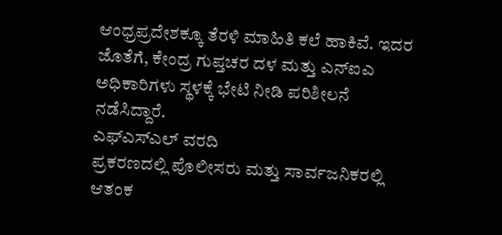ಆಂಧ್ರಪ್ರದೇಶಕ್ಕೂ ತೆರಳಿ ಮಾಹಿತಿ ಕಲೆ ಹಾಕಿವೆ. ಇದರ ಜೊತೆಗೆ, ಕೇಂದ್ರ ಗುಪ್ತಚರ ದಳ ಮತ್ತು ಎನ್ಐಎ ಅಧಿಕಾರಿಗಳು ಸ್ಥಳಕ್ಕೆ ಭೇಟಿ ನೀಡಿ ಪರಿಶೀಲನೆ ನಡೆಸಿದ್ದಾರೆ.
ಎಫ್ಎಸ್ಎಲ್ ವರದಿ
ಪ್ರಕರಣದಲ್ಲಿ ಪೊಲೀಸರು ಮತ್ತು ಸಾರ್ವಜನಿಕರಲ್ಲಿ ಆತಂಕ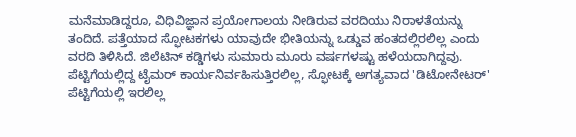ಮನೆಮಾಡಿದ್ದರೂ, ವಿಧಿವಿಜ್ಞಾನ ಪ್ರಯೋಗಾಲಯ ನೀಡಿರುವ ವರದಿಯು ನಿರಾಳತೆಯನ್ನು ತಂದಿದೆ. ಪತ್ತೆಯಾದ ಸ್ಫೋಟಕಗಳು ಯಾವುದೇ ಭೀತಿಯನ್ನು ಒಡ್ಡುವ ಹಂತದಲ್ಲಿರಲಿಲ್ಲ ಎಂದು ವರದಿ ತಿಳಿಸಿದೆ. ಜಿಲೆಟಿನ್ ಕಡ್ಡಿಗಳು ಸುಮಾರು ಮೂರು ವರ್ಷಗಳಷ್ಟು ಹಳೆಯದಾಗಿದ್ದವು. ಪೆಟ್ಟಿಗೆಯಲ್ಲಿದ್ದ ಟೈಮರ್ ಕಾರ್ಯನಿರ್ವಹಿಸುತ್ತಿರಲಿಲ್ಲ, ಸ್ಫೋಟಕ್ಕೆ ಅಗತ್ಯವಾದ 'ಡಿಟೋನೇಟರ್' ಪೆಟ್ಟಿಗೆಯಲ್ಲಿ ಇರಲಿಲ್ಲ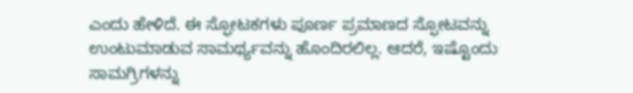ಎಂದು ಹೇಳಿದೆ. ಈ ಸ್ಫೋಟಕಗಳು ಪೂರ್ಣ ಪ್ರಮಾಣದ ಸ್ಫೋಟವನ್ನು ಉಂಟುಮಾಡುವ ಸಾಮರ್ಥ್ಯವನ್ನು ಹೊಂದಿರಲಿಲ್ಲ. ಆದರೆ, ಇಷ್ಟೊಂದು ಸಾಮಗ್ರಿಗಳನ್ನು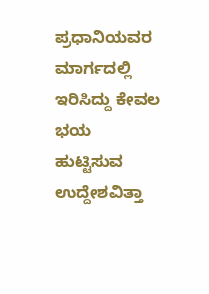ಪ್ರಧಾನಿಯವರ ಮಾರ್ಗದಲ್ಲಿ ಇರಿಸಿದ್ದು ಕೇವಲ ಭಯ ಹುಟ್ಟಿಸುವ ಉದ್ದೇಶವಿತ್ತಾ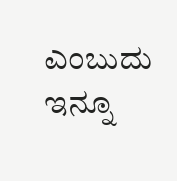ಎಂಬುದು ಇನ್ನೂ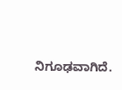ನಿಗೂಢವಾಗಿದೆ.